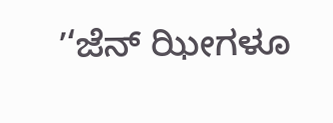ʼ‘ಜೆನ್ ಝೀಗಳೂ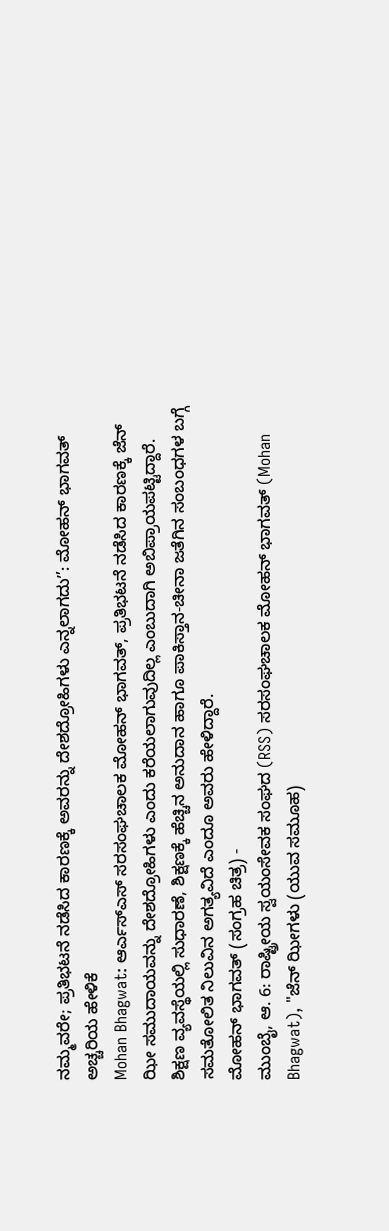ನಮ್ಮವರೇ; ಪ್ರತಿಭಟನೆ ನಡೆಸಿದ ಕಾರಣಕ್ಕೆ ಅವರನ್ನು ದೇಶದ್ರೋಹಿಗಳು ಎನ್ನಲಾಗದುʼ’: ಮೋಹನ್ ಭಾಗವತ್ ಅಚ್ಚರಿಯ ಹೇಳಿಕೆ
Mohan Bhagwat: ಆರ್ಎಸ್ಎಸ್ ಸರಸಂಘಚಾಲಕ ಮೋಹನ್ ಭಾಗವತ್, ಪ್ರತಿಭಟನೆ ನಡೆಸಿದ ಕಾರಣಕ್ಕೆ ಜೆನ್ ಝೀ ಸಮುದಾಯವನ್ನು ದೇಶದ್ರೋಹಿಗಳು ಎಂದು ಕರೆಯಲಾಗುವುದಿಲ್ಲ ಎಂಬುದಾಗಿ ಅಬಿಪ್ರಾಯಪಟ್ಟಿದ್ದಾರೆ. ಶಿಕ್ಷಣ ವ್ಯವಸ್ಥೆಯಲ್ಲಿ ಸುಧಾರಣೆ, ಶಿಕ್ಷಣಕ್ಕೆ ಹೆಚ್ಚಿನ ಅನುದಾನ ಹಾಗೂ ಪಾಕಿಸ್ತಾನ-ಚೀನಾ ಜತೆಗಿನ ಸಂಬಂಧಗಳ ಬಗ್ಗೆ ಸಮತೋಲಿತ ನಿಲುವಿನ ಅಗತ್ಯವಿದೆ ಎಂದೂ ಅವರು ಹೇಳಿದ್ದಾರೆ.
ಮೋಹನ್ ಭಾಗವತ್ (ಸಂಗ್ರಹ ಚಿತ್ರ) -
ಮುಂಬೈ, ಆ. 6: ರಾಷ್ಟ್ರೀಯ ಸ್ವಯಂಸೇವಕ ಸಂಘದ (RSS) ಸರಸಂಘಚಾಲಕ ಮೋಹನ್ ಭಾಗವತ್ (Mohan Bhagwat), "ಜೆನ್ ಝೀಗಳು (ಯುವ ಸಮೂಹ)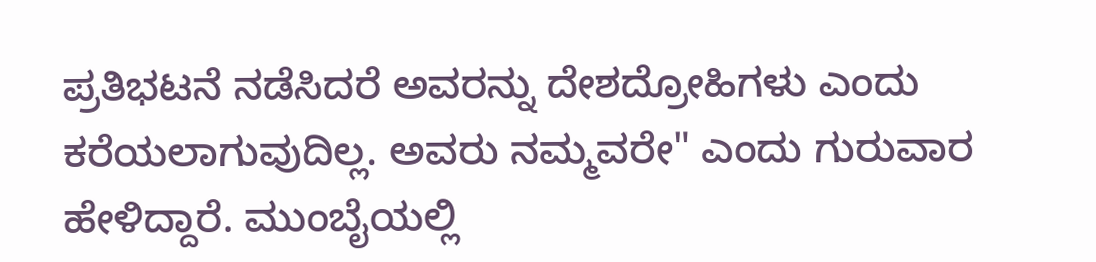ಪ್ರತಿಭಟನೆ ನಡೆಸಿದರೆ ಅವರನ್ನು ದೇಶದ್ರೋಹಿಗಳು ಎಂದು ಕರೆಯಲಾಗುವುದಿಲ್ಲ. ಅವರು ನಮ್ಮವರೇ" ಎಂದು ಗುರುವಾರ ಹೇಳಿದ್ದಾರೆ. ಮುಂಬೈಯಲ್ಲಿ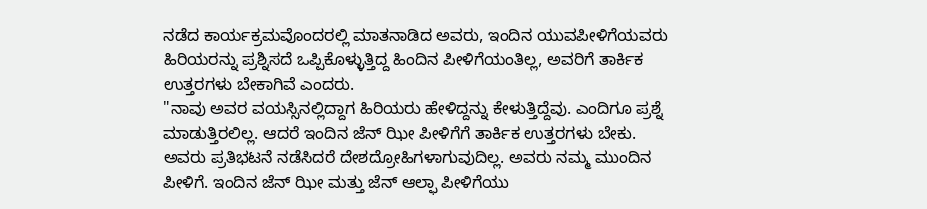ನಡೆದ ಕಾರ್ಯಕ್ರಮವೊಂದರಲ್ಲಿ ಮಾತನಾಡಿದ ಅವರು, ಇಂದಿನ ಯುವಪೀಳಿಗೆಯವರು ಹಿರಿಯರನ್ನು ಪ್ರಶ್ನಿಸದೆ ಒಪ್ಪಿಕೊಳ್ಳುತ್ತಿದ್ದ ಹಿಂದಿನ ಪೀಳಿಗೆಯಂತಿಲ್ಲ, ಅವರಿಗೆ ತಾರ್ಕಿಕ ಉತ್ತರಗಳು ಬೇಕಾಗಿವೆ ಎಂದರು.
"ನಾವು ಅವರ ವಯಸ್ಸಿನಲ್ಲಿದ್ದಾಗ ಹಿರಿಯರು ಹೇಳಿದ್ದನ್ನು ಕೇಳುತ್ತಿದ್ದೆವು. ಎಂದಿಗೂ ಪ್ರಶ್ನೆ ಮಾಡುತ್ತಿರಲಿಲ್ಲ. ಆದರೆ ಇಂದಿನ ಜೆನ್ ಝೀ ಪೀಳಿಗೆಗೆ ತಾರ್ಕಿಕ ಉತ್ತರಗಳು ಬೇಕು. ಅವರು ಪ್ರತಿಭಟನೆ ನಡೆಸಿದರೆ ದೇಶದ್ರೋಹಿಗಳಾಗುವುದಿಲ್ಲ. ಅವರು ನಮ್ಮ ಮುಂದಿನ ಪೀಳಿಗೆ. ಇಂದಿನ ಜೆನ್ ಝೀ ಮತ್ತು ಜೆನ್ ಆಲ್ಫಾ ಪೀಳಿಗೆಯು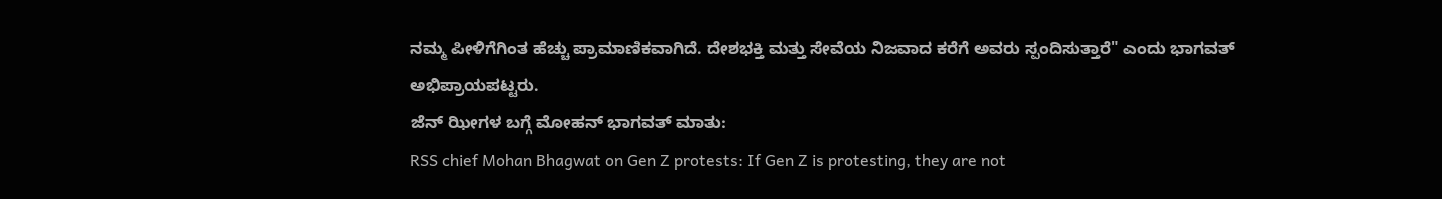ನಮ್ಮ ಪೀಳಿಗೆಗಿಂತ ಹೆಚ್ಚು ಪ್ರಾಮಾಣಿಕವಾಗಿದೆ. ದೇಶಭಕ್ತಿ ಮತ್ತು ಸೇವೆಯ ನಿಜವಾದ ಕರೆಗೆ ಅವರು ಸ್ಪಂದಿಸುತ್ತಾರೆ" ಎಂದು ಭಾಗವತ್ ಅಭಿಪ್ರಾಯಪಟ್ಟರು.
ಜೆನ್ ಝೀಗಳ ಬಗ್ಗೆ ಮೋಹನ್ ಭಾಗವತ್ ಮಾತು:
RSS chief Mohan Bhagwat on Gen Z protests: If Gen Z is protesting, they are not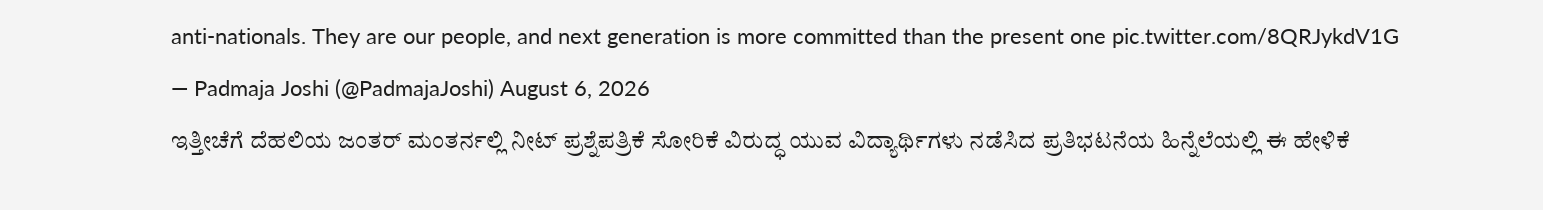anti-nationals. They are our people, and next generation is more committed than the present one pic.twitter.com/8QRJykdV1G
— Padmaja Joshi (@PadmajaJoshi) August 6, 2026
ಇತ್ತೀಚೆಗೆ ದೆಹಲಿಯ ಜಂತರ್ ಮಂತರ್ನಲ್ಲಿ ನೀಟ್ ಪ್ರಶ್ನೆಪತ್ರಿಕೆ ಸೋರಿಕೆ ವಿರುದ್ಧ ಯುವ ವಿದ್ಯಾರ್ಥಿಗಳು ನಡೆಸಿದ ಪ್ರತಿಭಟನೆಯ ಹಿನ್ನೆಲೆಯಲ್ಲಿ ಈ ಹೇಳಿಕೆ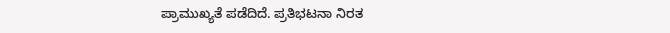ಪ್ರಾಮುಖ್ಯತೆ ಪಡೆದಿದೆ. ಪ್ರತಿಭಟನಾ ನಿರತ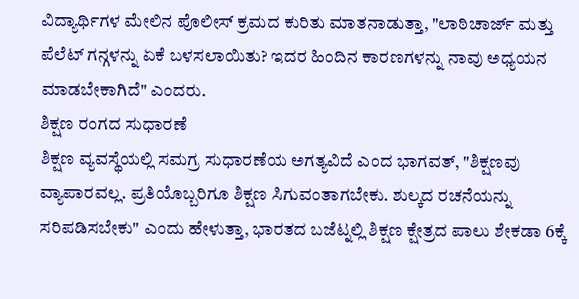ವಿದ್ಯಾರ್ಥಿಗಳ ಮೇಲಿನ ಪೊಲೀಸ್ ಕ್ರಮದ ಕುರಿತು ಮಾತನಾಡುತ್ತಾ, "ಲಾಠಿಚಾರ್ಜ್ ಮತ್ತು ಪೆಲೆಟ್ ಗನ್ಗಳನ್ನು ಏಕೆ ಬಳಸಲಾಯಿತು? ಇದರ ಹಿಂದಿನ ಕಾರಣಗಳನ್ನು ನಾವು ಅಧ್ಯಯನ ಮಾಡಬೇಕಾಗಿದೆ" ಎಂದರು.
ಶಿಕ್ಷಣ ರಂಗದ ಸುಧಾರಣೆ
ಶಿಕ್ಷಣ ವ್ಯವಸ್ಥೆಯಲ್ಲಿ ಸಮಗ್ರ ಸುಧಾರಣೆಯ ಅಗತ್ಯವಿದೆ ಎಂದ ಭಾಗವತ್, "ಶಿಕ್ಷಣವು ವ್ಯಾಪಾರವಲ್ಲ. ಪ್ರತಿಯೊಬ್ಬರಿಗೂ ಶಿಕ್ಷಣ ಸಿಗುವಂತಾಗಬೇಕು. ಶುಲ್ಕದ ರಚನೆಯನ್ನು ಸರಿಪಡಿಸಬೇಕು" ಎಂದು ಹೇಳುತ್ತಾ, ಭಾರತದ ಬಜೆಟ್ನಲ್ಲಿ ಶಿಕ್ಷಣ ಕ್ಷೇತ್ರದ ಪಾಲು ಶೇಕಡಾ 6ಕ್ಕೆ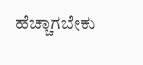ಹೆಚ್ಚಾಗಬೇಕು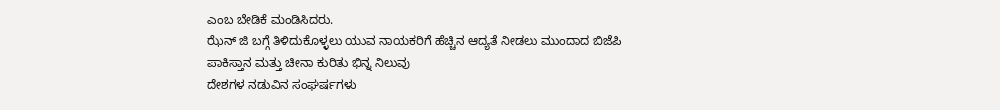ಎಂಬ ಬೇಡಿಕೆ ಮಂಡಿಸಿದರು.
ಝೆನ್ ಜಿ ಬಗ್ಗೆ ತಿಳಿದುಕೊಳ್ಳಲು ಯುವ ನಾಯಕರಿಗೆ ಹೆಚ್ಚಿನ ಆದ್ಯತೆ ನೀಡಲು ಮುಂದಾದ ಬಿಜೆಪಿ
ಪಾಕಿಸ್ತಾನ ಮತ್ತು ಚೀನಾ ಕುರಿತು ಭಿನ್ನ ನಿಲುವು
ದೇಶಗಳ ನಡುವಿನ ಸಂಘರ್ಷಗಳು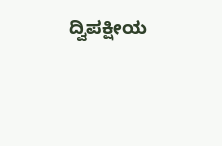ದ್ವಿಪಕ್ಷೀಯ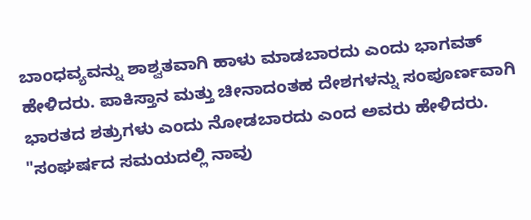ಬಾಂಧವ್ಯವನ್ನು ಶಾಶ್ವತವಾಗಿ ಹಾಳು ಮಾಡಬಾರದು ಎಂದು ಭಾಗವತ್ ಹೇಳಿದರು. ಪಾಕಿಸ್ತಾನ ಮತ್ತು ಚೀನಾದಂತಹ ದೇಶಗಳನ್ನು ಸಂಪೂರ್ಣವಾಗಿ ಭಾರತದ ಶತ್ರುಗಳು ಎಂದು ನೋಡಬಾರದು ಎಂದ ಅವರು ಹೇಳಿದರು.
"ಸಂಘರ್ಷದ ಸಮಯದಲ್ಲಿ ನಾವು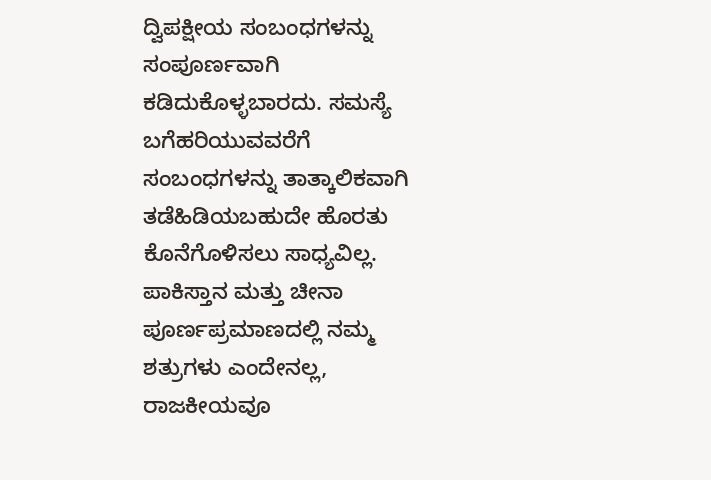ದ್ವಿಪಕ್ಷೀಯ ಸಂಬಂಧಗಳನ್ನು ಸಂಪೂರ್ಣವಾಗಿ ಕಡಿದುಕೊಳ್ಳಬಾರದು. ಸಮಸ್ಯೆ ಬಗೆಹರಿಯುವವರೆಗೆ ಸಂಬಂಧಗಳನ್ನು ತಾತ್ಕಾಲಿಕವಾಗಿ ತಡೆಹಿಡಿಯಬಹುದೇ ಹೊರತು ಕೊನೆಗೊಳಿಸಲು ಸಾಧ್ಯವಿಲ್ಲ. ಪಾಕಿಸ್ತಾನ ಮತ್ತು ಚೀನಾ ಪೂರ್ಣಪ್ರಮಾಣದಲ್ಲಿ ನಮ್ಮ ಶತ್ರುಗಳು ಎಂದೇನಲ್ಲ, ರಾಜಕೀಯವೂ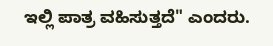ಇಲ್ಲಿ ಪಾತ್ರ ವಹಿಸುತ್ತದೆ" ಎಂದರು.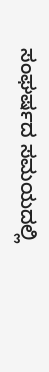ಸಂಘರ್ಷದ ಸಮಯದಲ್ಲಿ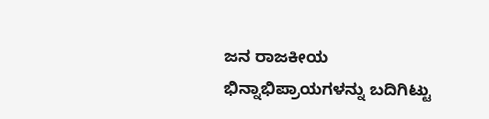ಜನ ರಾಜಕೀಯ ಭಿನ್ನಾಭಿಪ್ರಾಯಗಳನ್ನು ಬದಿಗಿಟ್ಟು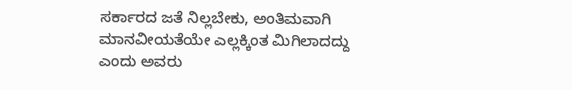ಸರ್ಕಾರದ ಜತೆ ನಿಲ್ಲಬೇಕು, ಅಂತಿಮವಾಗಿ ಮಾನವೀಯತೆಯೇ ಎಲ್ಲಕ್ಕಿಂತ ಮಿಗಿಲಾದದ್ದು ಎಂದು ಅವರು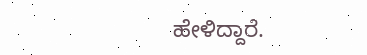ಹೇಳಿದ್ದಾರೆ.